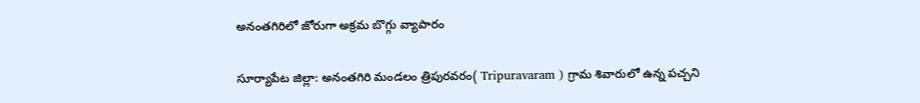అనంతగిరిలో జోరుగా అక్రమ బొగ్గు వ్యాపారం

సూర్యాపేట జిల్లా: అనంతగిరి మండలం త్రిపురవరం( Tripuravaram ) గ్రామ శివారులో ఉన్న పచ్చని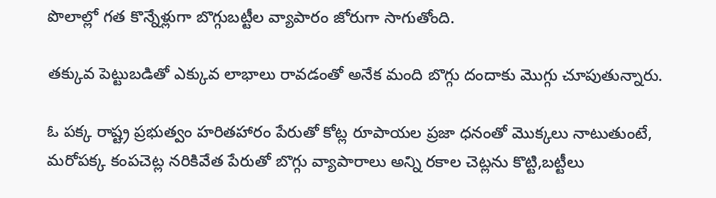పొలాల్లో గత కొన్నేళ్లుగా బొగ్గుబట్టీల వ్యాపారం జోరుగా సాగుతోంది.

తక్కువ పెట్టుబడితో ఎక్కువ లాభాలు రావడంతో అనేక మంది బొగ్గు దందాకు మొగ్గు చూపుతున్నారు.

ఓ పక్క రాష్ట్ర ప్రభుత్వం హరితహారం పేరుతో కోట్ల రూపాయల ప్రజా ధనంతో మొక్కలు నాటుతుంటే, మరోపక్క కంపచెట్ల నరికివేత పేరుతో బొగ్గు వ్యాపారాలు అన్ని రకాల చెట్లను కొట్టి,బట్టీలు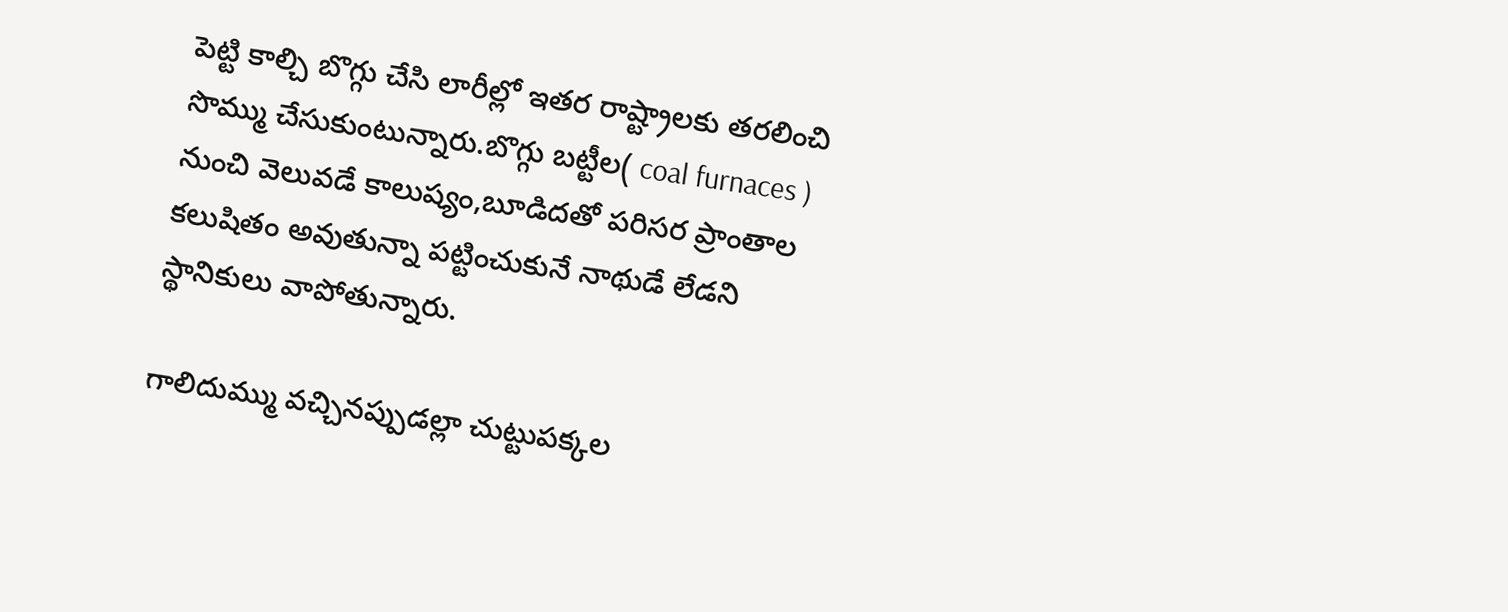పెట్టి కాల్చి బొగ్గు చేసి లారీల్లో ఇతర రాష్ట్రాలకు తరలించి సొమ్ము చేసుకుంటున్నారు.బొగ్గు బట్టీల( coal furnaces ) నుంచి వెలువడే కాలుష్యం,బూడిదతో పరిసర ప్రాంతాల కలుషితం అవుతున్నా పట్టించుకునే నాథుడే లేడని స్థానికులు వాపోతున్నారు.

గాలిదుమ్ము వచ్చినప్పుడల్లా చుట్టుపక్కల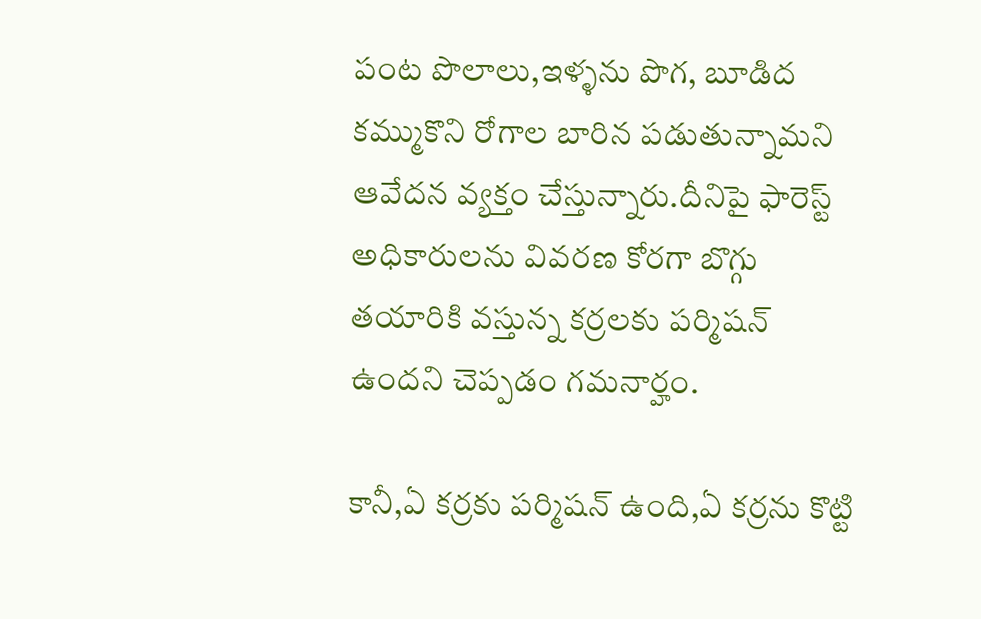పంట పొలాలు,ఇళ్ళను పొగ, బూడిద కమ్ముకొని రోగాల బారిన పడుతున్నామని ఆవేదన వ్యక్తం చేస్తున్నారు.దీనిపై ఫారెస్ట్ అధికారులను వివరణ కోరగా బొగ్గు తయారికి వస్తున్న కర్రలకు పర్మిషన్ ఉందని చెప్పడం గమనార్హం.

కానీ,ఏ కర్రకు పర్మిషన్ ఉంది,ఏ కర్రను కొట్టి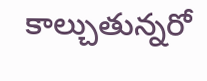కాల్చుతున్నరో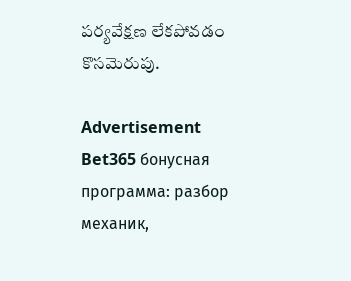పర్యవేక్షణ లేకపోవడం కొసమెరుపు.

Advertisement
Bet365 бонусная программа: разбор механик,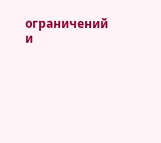ограничений и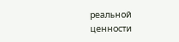реальной ценности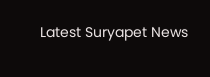Latest Suryapet News